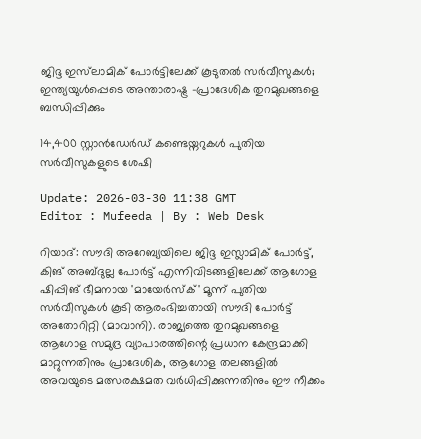ജിദ്ദ ഇസ്‌ലാമിക് പോർട്ടിലേക്ക് കൂടുതൽ സർവീസുകൾ; ഇന്ത്യയുൾപ്പെടെ അന്താരാഷ്ട്ര -പ്രാദേശിക തുറമുഖങ്ങളെ ബന്ധിപ്പിക്കും

14,400 സ്റ്റാൻഡേർഡ് കണ്ടെയ്നറുകൾ പുതിയ സർവീസുകളുടെ ശേഷി

Update: 2026-03-30 11:38 GMT
Editor : Mufeeda | By : Web Desk

റിയാദ്: സൗദി അറേബ്യയിലെ ജിദ്ദ ഇസ്ലാമിക് പോർട്ട്, കിങ് അബ്ദുല്ല പോർട്ട് എന്നിവിടങ്ങളിലേക്ക് ആഗോള ഷിപ്പിങ് ഭീമനായ 'മായേർസ്ക്' മൂന്ന് പുതിയ സർവീസുകൾ കൂടി ആരംഭിച്ചതായി സൗദി പോർട്ട് അതോറിറ്റി (മാവാനി). രാജ്യത്തെ തുറമുഖങ്ങളെ ആഗോള സമുദ്ര വ്യാപാരത്തിന്റെ പ്രധാന കേന്ദ്രമാക്കി മാറ്റുന്നതിനും പ്രാദേശിക, ആഗോള തലങ്ങളിൽ അവയുടെ മത്സരക്ഷമത വർധിപ്പിക്കുന്നതിനും ഈ നീക്കം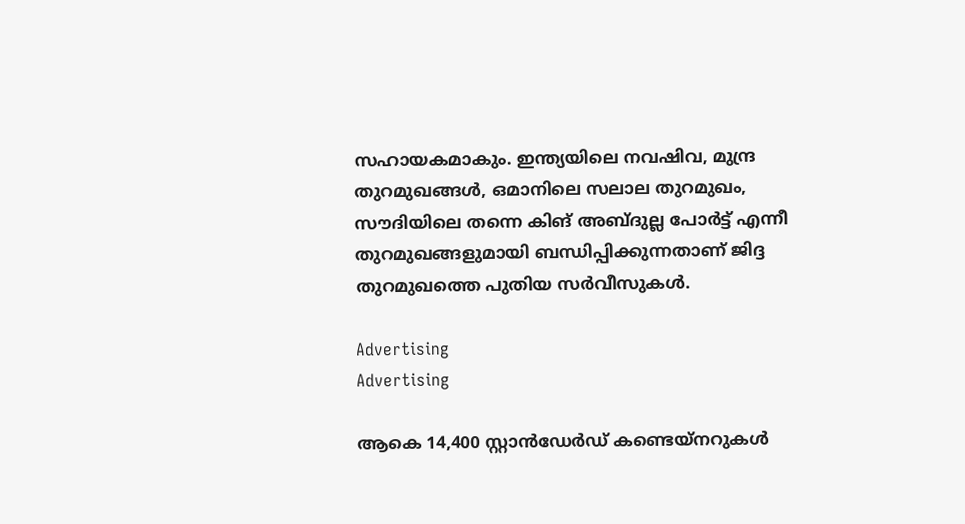സഹായകമാകും. ഇന്ത്യയിലെ നവഷിവ, മുന്ദ്ര തുറമുഖങ്ങൾ, ഒമാനിലെ സലാല തുറമുഖം, സൗദിയിലെ തന്നെ കിങ് അബ്ദുല്ല പോർട്ട് എന്നീ തുറമുഖങ്ങളുമായി ബന്ധിപ്പിക്കുന്നതാണ് ജിദ്ദ തുറമുഖത്തെ പുതിയ സർവീസുകൾ.

Advertising
Advertising

ആകെ 14,400 സ്റ്റാൻഡേർഡ് കണ്ടെയ്‌നറുകൾ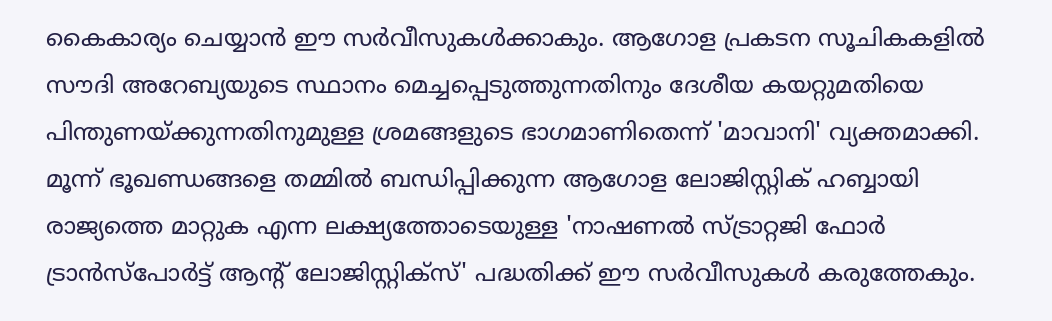കൈകാര്യം ചെയ്യാൻ ഈ സർവീസുകൾക്കാകും. ആഗോള പ്രകടന സൂചികകളിൽ സൗദി അറേബ്യയുടെ സ്ഥാനം മെച്ചപ്പെടുത്തുന്നതിനും ദേശീയ കയറ്റുമതിയെ പിന്തുണയ്ക്കുന്നതിനുമുള്ള ശ്രമങ്ങളുടെ ഭാഗമാണിതെന്ന് 'മാവാനി' വ്യക്തമാക്കി. മൂന്ന് ഭൂഖണ്ഡങ്ങളെ തമ്മിൽ ബന്ധിപ്പിക്കുന്ന ആഗോള ലോജിസ്റ്റിക് ഹബ്ബായി രാജ്യത്തെ മാറ്റുക എന്ന ലക്ഷ്യത്തോടെയുള്ള 'നാഷണൽ സ്ട്രാറ്റജി ഫോർ ട്രാൻസ്പോർട്ട് ആന്റ് ലോജിസ്റ്റിക്സ്' പദ്ധതിക്ക് ഈ സർവീസുകൾ കരുത്തേകും.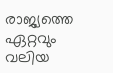രാജ്യത്തെ ഏറ്റവും വലിയ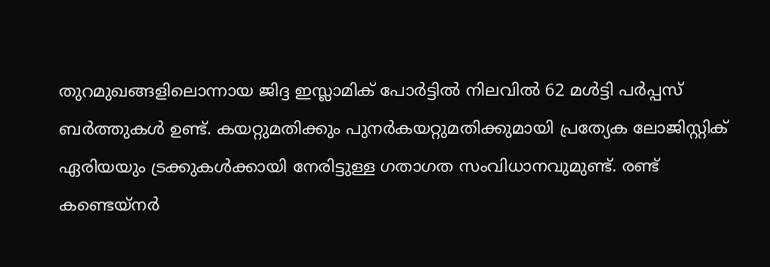തുറമുഖങ്ങളിലൊന്നായ ജിദ്ദ ഇസ്ലാമിക് പോർട്ടിൽ നിലവിൽ 62 മൾട്ടി പർപ്പസ് ബർത്തുകൾ ഉണ്ട്. കയറ്റുമതിക്കും പുനർകയറ്റുമതിക്കുമായി പ്രത്യേക ലോജിസ്റ്റിക് ഏരിയയും ട്രക്കുകൾക്കായി നേരിട്ടുള്ള ഗതാഗത സംവിധാനവുമുണ്ട്. രണ്ട് കണ്ടെയ്‌നർ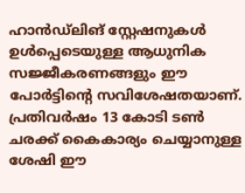ഹാൻഡ്‌ലിങ് സ്റ്റേഷനുകൾ ഉൾപ്പെടെയുള്ള ആധുനിക സജ്ജീകരണങ്ങളും ഈ പോർട്ടിന്റെ സവിശേഷതയാണ്. പ്രതിവർഷം 13 കോടി ടൺ ചരക്ക് കൈകാര്യം ചെയ്യാനുള്ള ശേഷി ഈ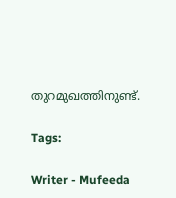തുറമുഖത്തിനുണ്ട്.

Tags:

Writer - Mufeeda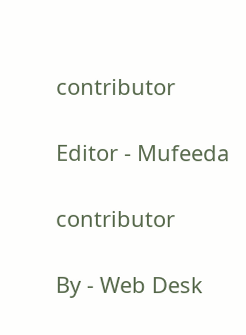contributor

Editor - Mufeeda

contributor

By - Web Desk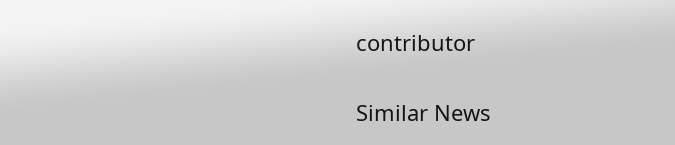contributor

Similar News